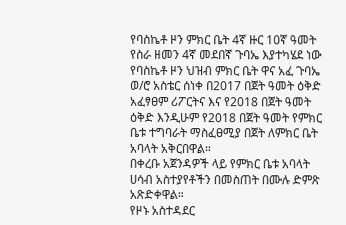የባስኬቶ ዞን ምክር ቤት 4ኛ ዙር 10ኛ ዓመት የስራ ዘመን 4ኛ መደበኛ ጉባኤ እያተካሄደ ነው
የባስኬቶ ዞን ህዝብ ምክር ቤት ዋና አፈ ጉባኤ ወ/ሮ አስቴር ሰነቀ በ2017 በጀት ዓመት ዕቅድ አፈፃፀም ሪፖርትና እና የ2018 በጀት ዓመት ዕቅድ እንዲሁም የ2018 በጀት ዓመት የምክር ቤቱ ተግባራት ማስፈፀሚያ በጀት ለምክር ቤት አባላት አቅርበዋል።
በቀረቡ አጀንዳዎች ላይ የምክር ቤቱ አባላት ሀሳብ አስተያየቶችን በመስጠት በሙሉ ድምጽ አጽድቀዋል።
የዞኑ አስተዳደር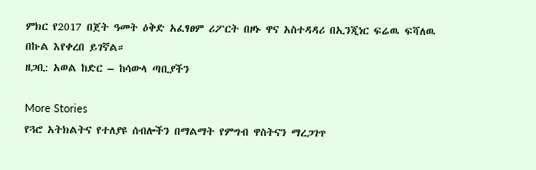ምክር የ2017 በጀት ዓመት ዕቅድ አፈፃፀም ሪፖርት በዞኑ ዋና አስተዳዳሪ በኢንጂነር ፍሬዉ ፍሻለዉ በኩል እየቀረበ ይገኛል።
ዘጋቢ: አወል ከድር – ከሳውላ ጣቢያችን

More Stories
የጓሮ አትክልትና የተለያዩ ሰብሎችን በማልማት የምግብ ዋስትናን ማረጋገጥ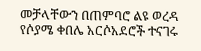መቻላቸውን በጠምባሮ ልዩ ወረዳ የሶያሜ ቀበሌ አርሶአደሮች ተናገሩ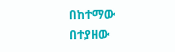በከተማው በተያዘው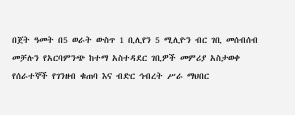በጀት ዓመት በ5 ወራት ውስጥ 1 ቢሊየን 5 ሚሊዮን ብር ገቢ መሰብሰብ መቻሉን የአርባምንጭ ከተማ አስተዳደር ገቢዎች መምሪያ አስታወቀ
የሰራተኞች የገንዘብ ቁጠባ እና ብድር ኅብረት ሥራ ማህበር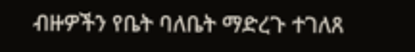ብዙዎችን የቤት ባለቤት ማድረጉ ተገለጸ